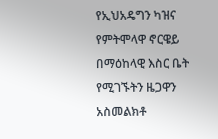የኢህአዴግን ካዝና የምትሞላዋ ኖርዌይ በማዕከላዊ እስር ቤት የሚገኙትን ዜጋዋን አስመልክቶ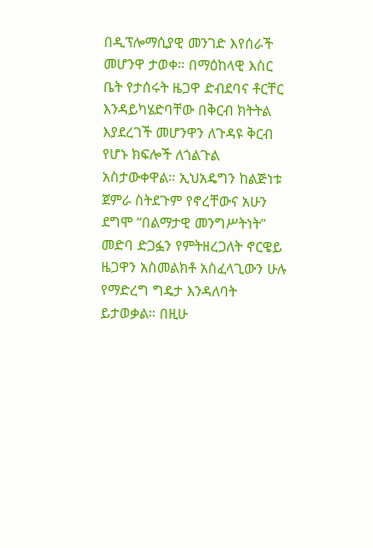በዲፕሎማሲያዊ መንገድ እየሰራች መሆንዋ ታወቀ። በማዕከላዊ እስር ቤት የታሰሩት ዜጋዋ ድብደባና ቶርቸር እንዳይካሄድባቸው በቅርብ ክትትል እያደረገች መሆንዋን ለጉዳዩ ቅርብ የሆኑ ክፍሎች ለጎልጉል አስታውቀዋል። ኢህአዴግን ከልጅነቱ ጀምራ ስትደጉም የኖረቸውና አሁን ደግሞ “በልማታዊ መንግሥትነት” መድባ ድጋፏን የምትዘረጋለት ኖርዌይ ዜጋዋን አስመልክቶ አስፈላጊውን ሁሉ የማድረግ ግዴታ እንዳለባት ይታወቃል። በዚሁ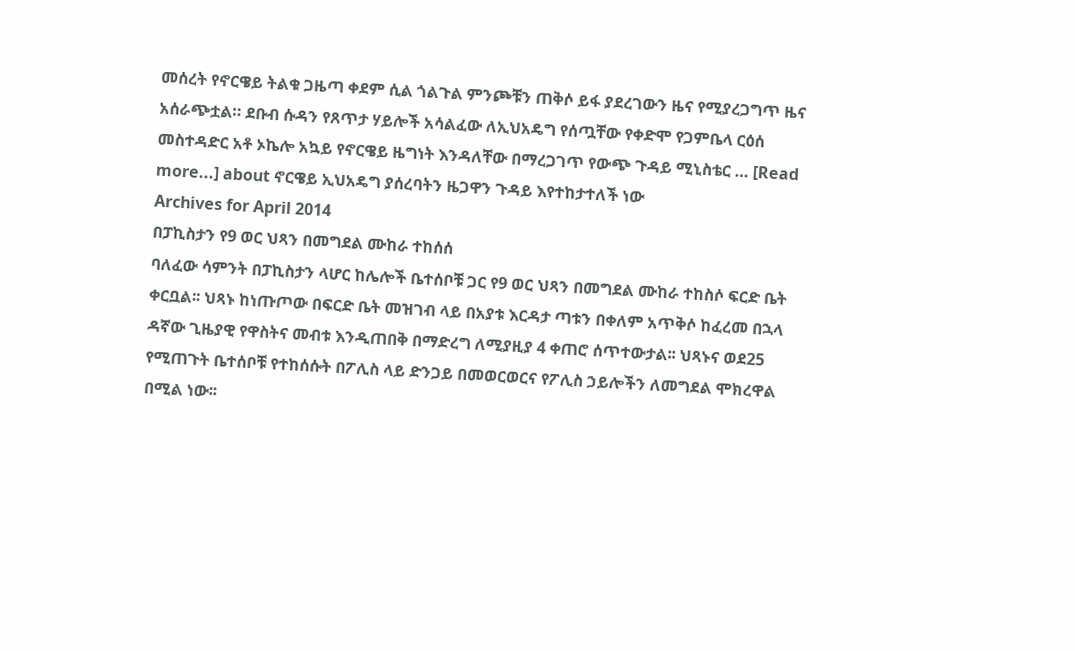መሰረት የኖርዌይ ትልቁ ጋዜጣ ቀደም ሲል ጎልጉል ምንጮቹን ጠቅሶ ይፋ ያደረገውን ዜና የሚያረጋግጥ ዜና አሰራጭቷል። ደቡብ ሱዳን የጸጥታ ሃይሎች አሳልፈው ለኢህአዴግ የሰጧቸው የቀድሞ የጋምቤላ ርዕሰ መስተዳድር አቶ ኦኬሎ አኳይ የኖርዌይ ዜግነት እንዳለቸው በማረጋገጥ የውጭ ጉዳይ ሚኒስቴር … [Read more...] about ኖርዌይ ኢህአዴግ ያሰረባትን ዜጋዋን ጉዳይ እየተከታተለች ነው
Archives for April 2014
በፓኪስታን የ9 ወር ህጻን በመግደል ሙከራ ተከሰሰ
ባለፈው ሳምንት በፓኪስታን ላሆር ከሌሎች ቤተሰቦቹ ጋር የ9 ወር ህጻን በመግደል ሙከራ ተከስሶ ፍርድ ቤት ቀርቧል፡፡ ህጻኑ ከነጡጦው በፍርድ ቤት መዝገብ ላይ በአያቱ እርዳታ ጣቱን በቀለም አጥቅሶ ከፈረመ በኋላ ዳኛው ጊዜያዊ የዋስትና መብቱ እንዲጠበቅ በማድረግ ለሚያዚያ 4 ቀጠሮ ሰጥተውታል፡፡ ህጻኑና ወደ25 የሚጠጉት ቤተሰቦቹ የተከሰሱት በፖሊስ ላይ ድንጋይ በመወርወርና የፖሊስ ኃይሎችን ለመግደል ሞክረዋል በሚል ነው፡፡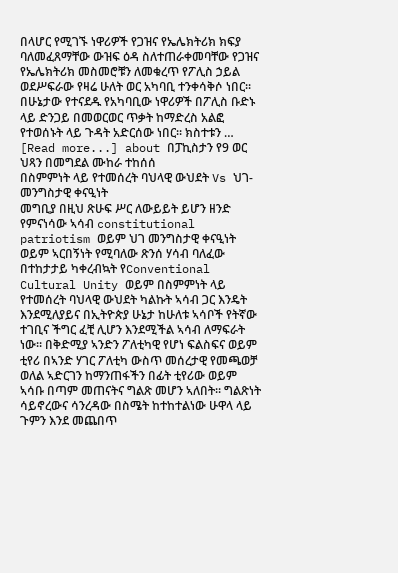በላሆር የሚገኙ ነዋሪዎች የጋዝና የኤሌክትሪክ ክፍያ ባለመፈጸማቸው ውዝፍ ዕዳ ስለተጠራቀመባቸው የጋዝና የኤሌክትሪክ መስመሮቹን ለመቁረጥ የፖሊስ ኃይል ወደሥፍራው የዛሬ ሁለት ወር አካባቢ ተንቀሳቅሶ ነበር፡፡ በሁኔታው የተናደዱ የአካባቢው ነዋሪዎች በፖሊስ ቡድኑ ላይ ድንጋይ በመወርወር ጥቃት ከማድረስ አልፎ የተወሰኑት ላይ ጉዳት አድርሰው ነበር፡፡ ክስተቱን … [Read more...] about በፓኪስታን የ9 ወር ህጻን በመግደል ሙከራ ተከሰሰ
በስምምነት ላይ የተመሰረት ባህላዊ ውህደት Vs ህገ-መንግስታዊ ቀናዒነት
መግቢያ በዚህ ጽሁፍ ሥር ለውይይት ይሆን ዘንድ የምናነሳው ኣሳብ constitutional patriotism ወይም ህገ መንግስታዊ ቀናዒነት ወይም ኣርበኝነት የሚባለው ጽንሰ ሃሳብ ባለፈው በተከታታይ ካቀረብኳት የConventional Cultural Unity ወይም በስምምነት ላይ የተመሰረት ባህላዊ ውህደት ካልኩት ኣሳብ ጋር እንዴት እንደሚለያይና በኢትዮጵያ ሁኔታ ከሁለቱ ኣሳቦች የትኛው ተገቢና ችግር ፈቺ ሊሆን እንደሚችል ኣሳብ ለማፍራት ነው። በቅድሚያ ኣንድን ፖለቲካዊ የሆነ ፍልስፍና ወይም ቲየሪ በኣንድ ሃገር ፖለቲካ ውስጥ መሰረታዊ የመጫወቻ ወለል ኣድርገን ከማንጠፋችን በፊት ቲየሪው ወይም ኣሳቡ በጣም መጠናትና ግልጽ መሆን ኣለበት። ግልጽነት ሳይኖረውና ሳንረዳው በስሜት ከተከተልነው ሁዋላ ላይ ጉምን እንደ መጨበጥ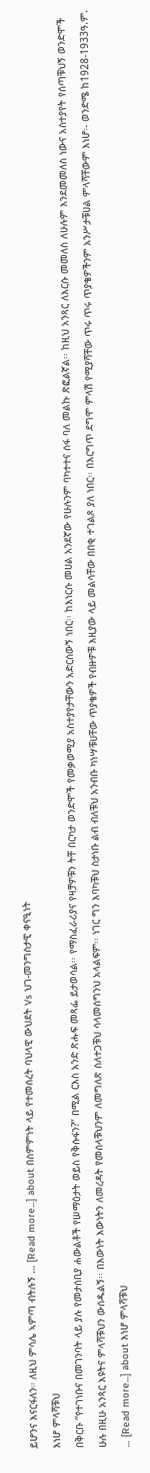ይሆንና እናርፋለን። ለዚህ ምሳሌ ኣምጣ ብትሉኝ … [Read more...] about በስምምነት ላይ የተመሰረት ባህላዊ ውህደት Vs ህገ-መንግስታዊ ቀናዒነት
እነሆ ምላሻቹህ
በቅርቡ “የተገነቡና በመገንባት ላይ ያሉ የመታሰቢያ ሐውልቶች የሠማዕታት ወይስ የቅሱፋን?” በሚል ርእስ አንድ ጽሑፍ መጻፌ ይታወሳል፡፡ የማስፈራሪያና የዛቻዎቹን ትቸ በርካታ ወንድሞች የመቃወሚያ አስተያየታቸውን አድርሰውኝ ነበር፡፡ ከእነርሱ መሀል አንደኛው የሁሉንም ባካተተና ሰፋ ባለ መልኩ ጽፎልኛል፡፡ ከዚህ አንጻር ለእርሱ መመለስ ለሁሉም እንደመመለስ ነውና አስተያየት የሰጣቹህኝ ወንድሞች ሁሉ በዚሁ አንጻር እዩትና ምላሻቹህን ውሰዱልኝ፡፡ በእውነት እውነትን ለመረዳት የመሰላቹህንም ለመግለጽ ስለተጋቹህ ሳላመሰግንህ አላልፍም፡፡ ነገር ግን እባካቹህ ስታነቡ ልብ ብለቹህ አንብቡ ካነሣቹሀቸው ጥያቄዎች የብዙዎቹ እዚያው ላይ መልሳቸው በበቂ ተገልጾ ያለ ነበር፡፡ በእርግጥ ደግሞ ምላሽ የሚያሻቸው ጥሩ ጥሩ ጥያቄዎችንም አንሥታቹሀል ምላሻቸውም እነሆ፡- ወንድሜ ከ1928-1933ዓ.ም. … [Read more...] about እነሆ ምላሻቹህ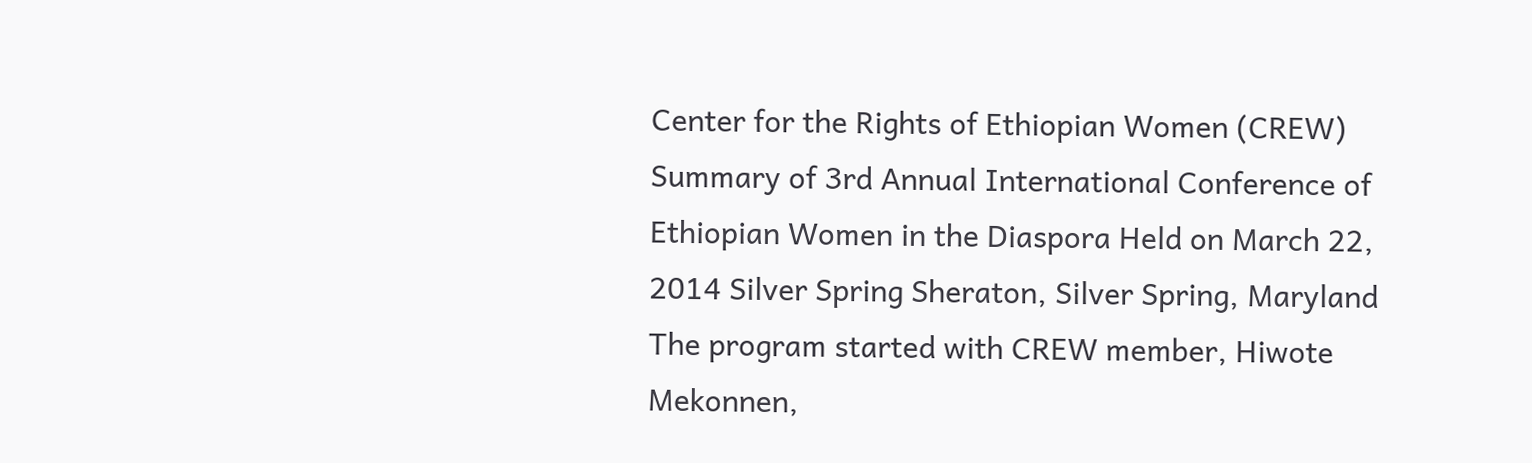Center for the Rights of Ethiopian Women (CREW)
Summary of 3rd Annual International Conference of Ethiopian Women in the Diaspora Held on March 22, 2014 Silver Spring Sheraton, Silver Spring, Maryland The program started with CREW member, Hiwote Mekonnen,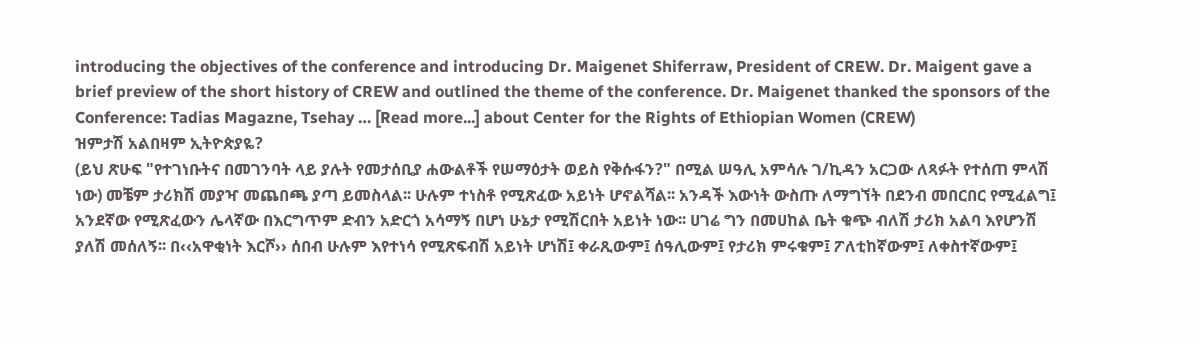introducing the objectives of the conference and introducing Dr. Maigenet Shiferraw, President of CREW. Dr. Maigent gave a brief preview of the short history of CREW and outlined the theme of the conference. Dr. Maigenet thanked the sponsors of the Conference: Tadias Magazne, Tsehay … [Read more...] about Center for the Rights of Ethiopian Women (CREW)
ዝምታሽ አልበዛም ኢትዮጵያዬ?
(ይህ ጽሁፍ "የተገነቡትና በመገንባት ላይ ያሉት የመታሰቢያ ሐውልቶች የሠማዕታት ወይስ የቅሱፋን?" በሚል ሠዓሊ አምሳሉ ገ/ኪዳን አርጋው ለጻፉት የተሰጠ ምላሽ ነው) መቼም ታሪክሽ መያዣ መጨበጫ ያጣ ይመስላል፡፡ ሁሉም ተነስቶ የሚጽፈው አይነት ሆኖልሻል፡፡ አንዳች እውነት ውስጡ ለማግኘት በደንብ መበርበር የሚፈልግ፤ አንደኛው የሚጽፈውን ሌላኛው በእርግጥም ድብን አድርጎ አሳማኝ በሆነ ሁኔታ የሚሽርበት አይነት ነው፡፡ ሀገሬ ግን በመሀከል ቤት ቁጭ ብለሽ ታሪክ አልባ እየሆንሽ ያለሽ መሰለኝ፡፡ በ‹‹አዋቂነት እርሾ›› ሰበብ ሁሉም እየተነሳ የሚጽፍብሽ አይነት ሆነሽ፤ ቀራጺውም፤ ሰዓሊውም፤ የታሪክ ምሩቁም፤ ፖለቲከኛውም፤ ለቀስተኛውም፤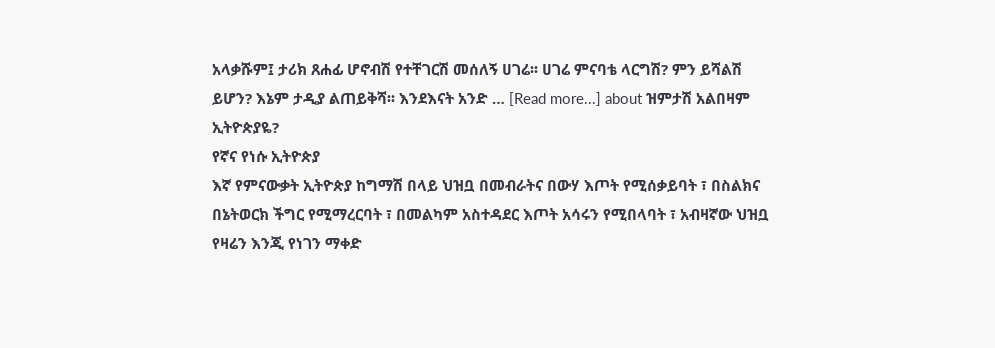አላቃሹም፤ ታሪክ ጸሐፊ ሆኖብሽ የተቸገርሽ መሰለኝ ሀገሬ፡፡ ሀገሬ ምናባቴ ላርግሽ? ምን ይሻልሽ ይሆን? እኔም ታዲያ ልጠይቅሻ፡፡ እንደእናት አንድ … [Read more...] about ዝምታሽ አልበዛም ኢትዮጵያዬ?
የኛና የነሱ ኢትዮጵያ
እኛ የምናውቃት ኢትዮጵያ ከግማሽ በላይ ህዝቧ በመብራትና በውሃ እጦት የሚሰቃይባት ፣ በስልክና በኔትወርክ ችግር የሚማረርባት ፣ በመልካም አስተዳደር እጦት አሳሩን የሚበላባት ፣ አብዛኛው ህዝቧ የዛሬን እንጂ የነገን ማቀድ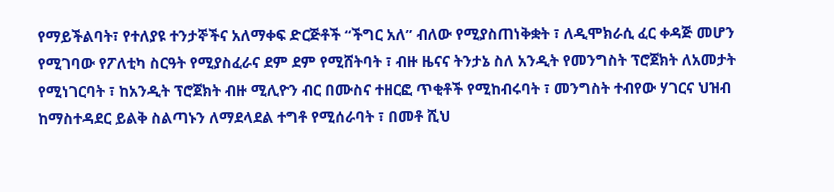የማይችልባት፣ የተለያዩ ተንታኞችና አለማቀፍ ድርጅቶች “ችግር አለ” ብለው የሚያስጠነቅቋት ፣ ለዲሞክራሲ ፈር ቀዳጅ መሆን የሚገባው የፖለቲካ ስርዓት የሚያስፈራና ደም ደም የሚሸትባት ፣ ብዙ ዜናና ትንታኔ ስለ አንዲት የመንግስት ፕሮጀክት ለአመታት የሚነገርባት ፣ ከአንዲት ፕሮጀክት ብዙ ሚሊዮን ብር በሙስና ተዘርፎ ጥቂቶች የሚከብሩባት ፣ መንግስት ተብየው ሃገርና ህዝብ ከማስተዳደር ይልቅ ስልጣኑን ለማደላደል ተግቶ የሚሰራባት ፣ በመቶ ሺህ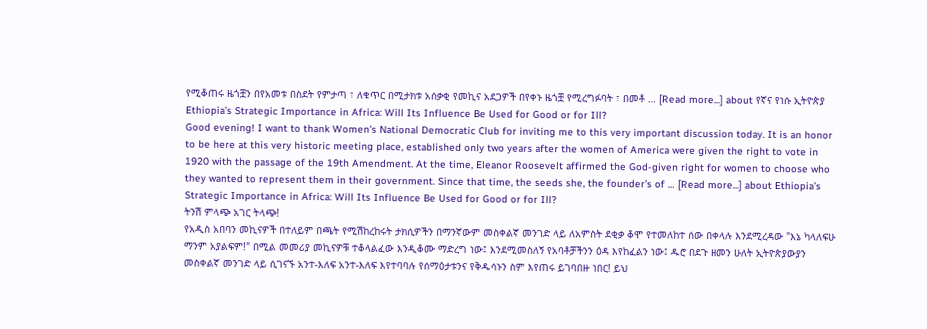የሚቆጠሩ ዜጎቿን በየአመቱ በስደት የምታጣ ፣ ለቁጥር በሚታክቱ አሰቃቂ የመኪና አደጋዎች በየቀኑ ዜጎቿ የሚረግፉባት ፣ በመቶ … [Read more...] about የኛና የነሱ ኢትዮጵያ
Ethiopia’s Strategic Importance in Africa: Will Its Influence Be Used for Good or for Ill?
Good evening! I want to thank Women's National Democratic Club for inviting me to this very important discussion today. It is an honor to be here at this very historic meeting place, established only two years after the women of America were given the right to vote in 1920 with the passage of the 19th Amendment. At the time, Eleanor Roosevelt affirmed the God-given right for women to choose who they wanted to represent them in their government. Since that time, the seeds she, the founder’s of … [Read more...] about Ethiopia’s Strategic Importance in Africa: Will Its Influence Be Used for Good or for Ill?
ትንሽ ምላጭ አገር ትላጭ!
የአዲስ አበባን መኪናዎች በተለይም በጫት የሚሽከረከሩት ታክሲዎችን በማንኛውም መስቀልኛ መንገድ ላይ ለአምስት ደቂቃ ቆሞ የተመለከተ ሰው በቀላሉ እንደሚረዳው "እኔ ካላለፍሁ ማንም አያልፍም!" በሚል መመሪያ መኪናዎቹ ተቆላልፈው እንዲቆሙ ማድረግ ነው፤ እንደሚመስለኝ የአባቶቻችንን ዕዳ እየከፈልን ነው፤ ዱሮ በደጉ ዘመን ሁለት ኢትዮጵያውያን መስቀልኛ መንገድ ላይ ሲገናኙ አንተ-እለፍ አንተ-እለፍ እየተባባሉ የሰማዕታቱንና የቅዱሳኑን ስም እየጠሩ ይገባበዙ ነበር! ይህ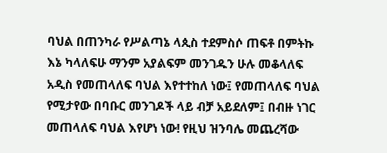ባህል በጠንካራ የሥልጣኔ ላጲስ ተደምስሶ ጠፍቶ በምትኩ እኔ ካላለፍሁ ማንም አያልፍም መንገዱን ሁሉ መቆላለፍ አዲስ የመጠላለፍ ባህል እየተተከለ ነው፤ የመጠላለፍ ባህል የሚታየው በባቡር መንገዶች ላይ ብቻ አይደለም፤ በብዙ ነገር መጠላለፍ ባህል እየሆነ ነው! የዚህ ዝንባሌ መጨረሻው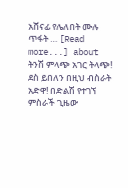አሸናፊ የሌለበት ሙሉ ጥፋት … [Read more...] about ትንሽ ምላጭ አገር ትላጭ!
ደስ ይበለን በዚህ ብስራት
አድዋ! በድልሽ የተገኘ ምስራች ጊዜው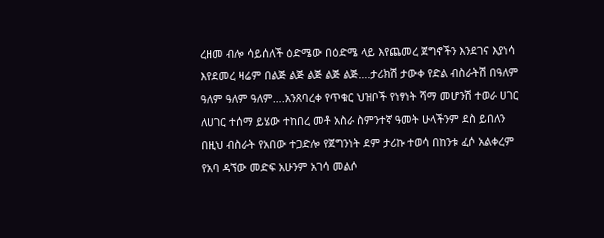ረዘመ ብሎ ሳይሰለች ዕድሜው በዕድሜ ላይ እየጨመረ ጀግኖችን እንደገና እያነሳ እየደመረ ዛሬም በልጅ ልጅ ልጅ ልጅ ልጅ….ታሪክሽ ታውቀ የድል ብስራትሽ በዓለም ዓለም ዓለም ዓለም….አንጸባረቀ የጥቁር ህዝቦች የነፃነት ሻማ መሆንሽ ተወራ ሀገር ለሀገር ተሰማ ይሄው ተከበረ መቶ አስራ ስምንተኛ ዓመት ሁላችንም ደስ ይበለን በዚህ ብስራት የአበው ተጋድሎ የጀግንነት ደም ታሪኩ ተወሳ በከንቱ ፈሶ አልቀረም የአባ ዳኘው መድፍ አሁንም አገሳ መልሶ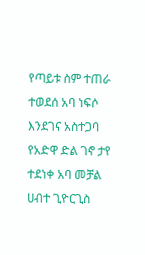የጣይቱ ስም ተጠራ ተወደሰ አባ ነፍሶ እንደገና አስተጋባ የአድዋ ድል ገኖ ታየ ተደነቀ አባ መቻል ሀብተ ጊዮርጊስ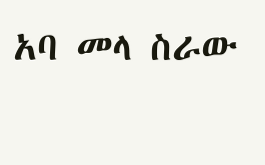አባ መላ ስራው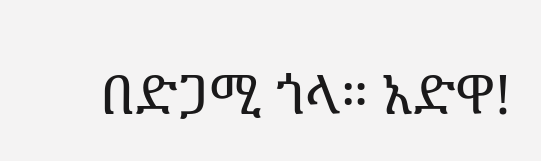በድጋሚ ጎላ። አድዋ!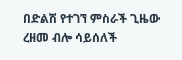በድልሽ የተገኘ ምስራች ጊዜው ረዘመ ብሎ ሳይሰለች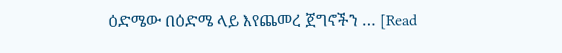ዕድሜው በዕድሜ ላይ እየጨመረ ጀግኖችን … [Read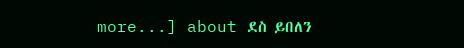more...] about ደስ ይበለን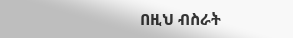በዚህ ብስራት